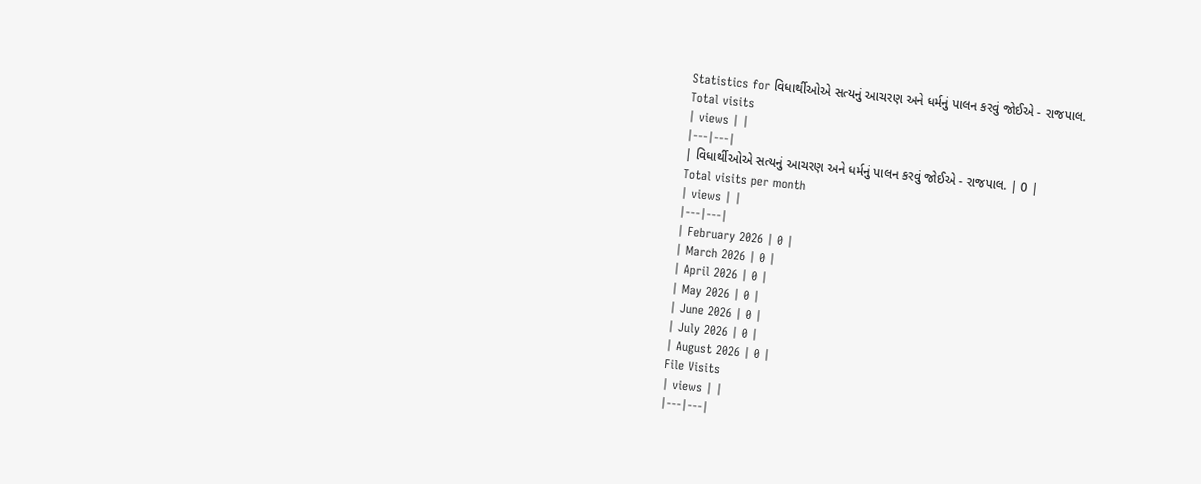Statistics for વિધાર્થીઓએ સત્યનું આચરણ અને ધર્મનું પાલન કરવું જોઈએ - રાજપાલ.
Total visits
| views | |
|---|---|
| વિધાર્થીઓએ સત્યનું આચરણ અને ધર્મનું પાલન કરવું જોઈએ - રાજપાલ. | 0 |
Total visits per month
| views | |
|---|---|
| February 2026 | 0 |
| March 2026 | 0 |
| April 2026 | 0 |
| May 2026 | 0 |
| June 2026 | 0 |
| July 2026 | 0 |
| August 2026 | 0 |
File Visits
| views | |
|---|---|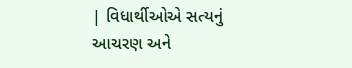| વિધાર્થીઓએ સત્યનું આચરણ અને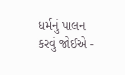ધર્મનું પાલન કરવું જોઈએ -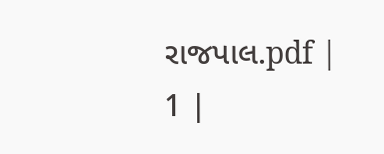રાજપાલ.pdf | 1 |